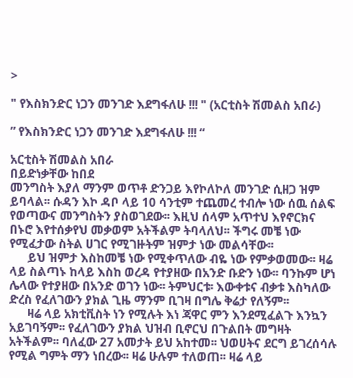>

" የእስክንድር ነጋን መንገድ እደግፋለሁ !!! " (አርቲስት ሽመልስ አበራ)

” የእስክንድር ነጋን መንገድ እደግፋለሁ !!! “

አርቲስት ሽመልስ አበራ
በይድነቃቸው ከበደ
መንግስት እያለ ማንም ወጥቶ ድንጋይ እየኮለኮለ መንገድ ሲዘጋ ዝም ይባላል፡፡ ሱዳን እኮ ዳቦ ላይ 10 ሳንቲም ተጨመረ ተብሎ ነው ሰዉ ሰልፍ የወጣውና መንግስትን ያስወገደው፡፡ እዚህ ሰላም አጥተህ እየኖርክና በኑሮ እየተሰቃየህ መቃወም አትችልም ትባላለህ፡፡ ችግሩ መቼ ነው የሚፈታው ስትል ሀገር የሚገዙትም ዝምታ ነው መልሳቸው፡፡
      ይህ ዝምታ እስከመቼ ነው የሚቀጥለው ብዬ ነው የምቃወመው፡፡ ዛሬ ላይ ስልጣኑ ከላይ እስከ ወረዳ የተያዘው በአንድ ቡድን ነው፡፡ ባንኩም ሆነ ሌላው የተያዘው በአንድ ወገን ነው፡፡ ትምህርቱ፡ እውቀቱና ብቃቱ እስካለው ድረስ የፈለገውን ያክል ጊዜ ማንም ቢገዛ በግሌ ቅሬታ የለኝም፡፡
      ዛሬ ላይ አክቲቪስት ነን የሚሉት እነ ጃዋር ምን እንደሚፈልጉ እንኳን አይገባኝም፡፡ የፈለገውን ያክል ህዝብ ቢኖርህ በጉልበት መግዛት አትችልም፡፡ ባለፈው 27 አመታት ይህ አከተመ፡፡ ህወሀትና ደርግ ይገረሰሳሉ የሚል ግምት ማን ነበረው፡፡ ዛሬ ሁሉም ተለወጠ፡፡ ዛሬ ላይ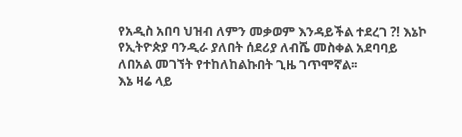የአዲስ አበባ ህዝብ ለምን መቃወም እንዳይችል ተደረገ ?! እኔኮ የኢትዮጵያ ባንዲራ ያለበት ሰደሪያ ለብሼ መስቀል አደባባይ ለበአል መገኘት የተከለከልኩበት ጊዜ ገጥሞኛል፡፡
እኔ ዛሬ ላይ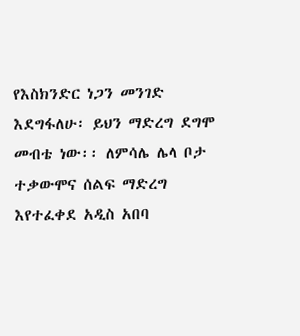የእስክንድር ነጋን መንገድ እደግፋለሁ፡ ይህን ማድረግ ደግሞ መብቴ ነው፡፡ ለምሳሌ ሌላ ቦታ ተቃውሞና ሰልፍ ማድረግ እየተፈቀደ አዲስ አበባ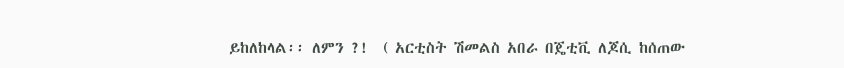ይከለከላል፡፡ ለምን ?!  ( አርቲስት ሽመልስ አበራ በጄቲቪ ለጆሲ ከሰጠው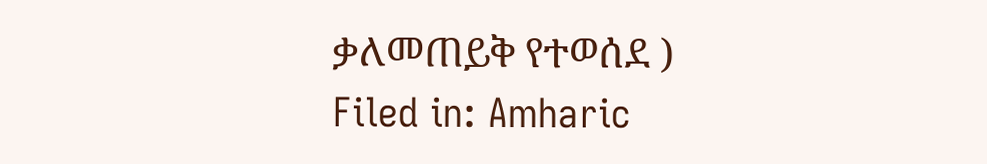ቃለመጠይቅ የተወሰደ )
Filed in: Amharic